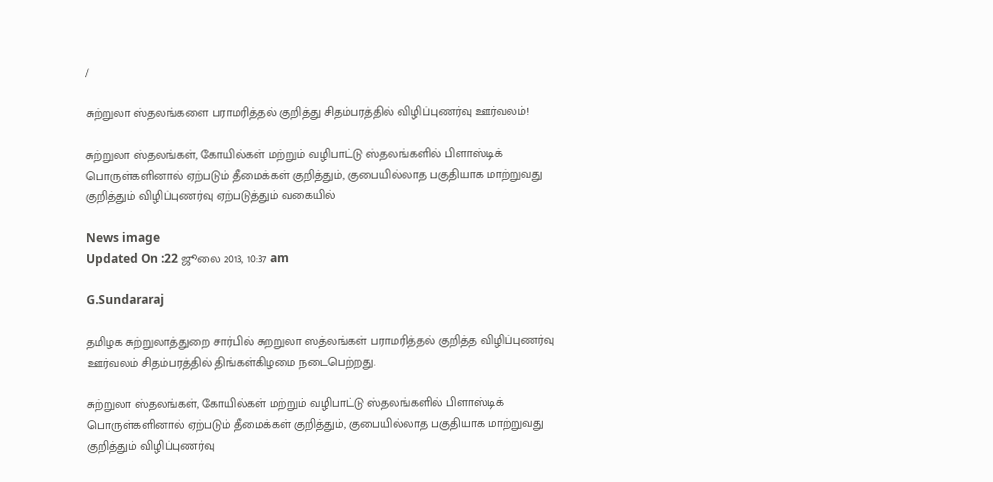/

சுற்றுலா ஸ்தலங்களை பராமரித்தல் குறித்து சிதம்பரத்தில் விழிப்புணர்வு ஊர்வலம்!

சுற்றுலா ஸ்தலங்கள், கோயில்கள் மற்றும் வழிபாட்டு ஸ்தலங்களில் பிளாஸ்டிக் பொருள்களினால் ஏற்படும் தீமைக்கள் குறித்தும், குபையில்லாத பகுதியாக மாற்றுவது குறித்தும் விழிப்புணர்வு ஏற்படுத்தும் வகையில்

News image
Updated On :22 ஜூலை 2013, 10:37 am

G.Sundararaj

தமிழக சுற்றுலாத்துறை சார்பில் சுறறுலா ஸத்லங்கள் பராமரித்தல் குறித்த விழிப்புணர்வு ஊர்வலம் சிதம்பரத்தில் திங்கள்கிழமை நடைபெற்றது.

சுற்றுலா ஸ்தலங்கள், கோயில்கள் மற்றும் வழிபாட்டு ஸ்தலங்களில் பிளாஸ்டிக் பொருள்களினால் ஏற்படும் தீமைக்கள் குறித்தும், குபையில்லாத பகுதியாக மாற்றுவது குறித்தும் விழிப்புணர்வு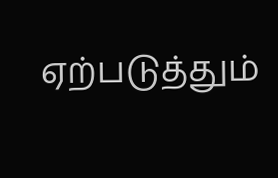ஏற்படுத்தும்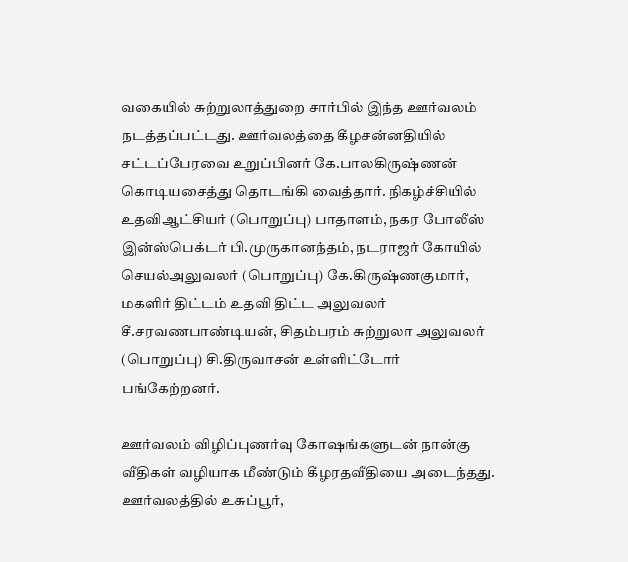வகையில் சுற்றுலாத்துறை சார்பில் இந்த ஊர்வலம் நடத்தப்பட்டது. ஊர்வலத்தை கீழசன்னதியில் சட்டப்பேரவை உறுப்பினர் கே.பாலகிருஷ்ணன் கொடியசைத்து தொடங்கி வைத்தார். நிகழ்ச்சியில் உதவிஆட்சியர் (பொறுப்பு) பாதாளம், நகர போலீஸ் இன்ஸ்பெக்டர் பி.முருகானந்தம், நடராஜர் கோயில் செயல்அலுவலர் (பொறுப்பு) கே.கிருஷ்ணகுமார், மகளிர் திட்டம் உதவி திட்ட அலுவலர் சீ.சரவணபாண்டியன், சிதம்பரம் சுற்றுலா அலுவலர் (பொறுப்பு) சி.திருவாசன் உள்ளிட்டோர் பங்கேற்றனர்.

ஊர்வலம் விழிப்புணர்வு கோஷங்களுடன் நான்கு வீதிகள் வழியாக மீண்டும் கீழரதவீதியை அடைந்தது. ஊர்வலத்தில் உசுப்பூர்,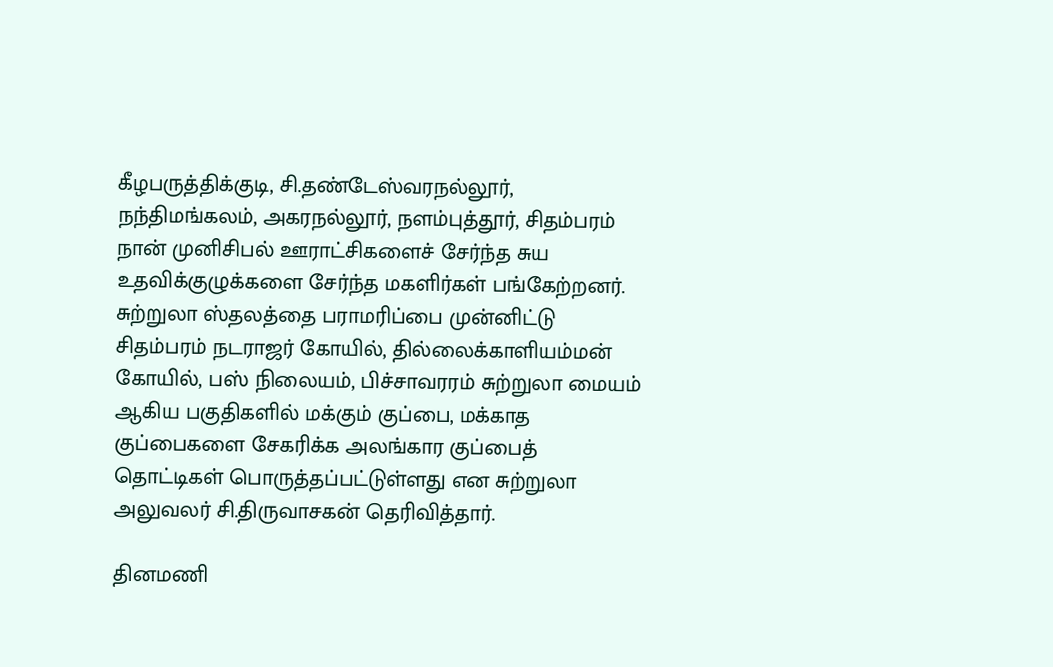கீழபருத்திக்குடி, சி.தண்டேஸ்வரநல்லூர், நந்திமங்கலம், அகரநல்லூர், நளம்புத்தூர், சிதம்பரம் நான் முனிசிபல் ஊராட்சிகளைச் சேர்ந்த சுய உதவிக்குழுக்களை சேர்ந்த மகளிர்கள் பங்கேற்றனர். சுற்றுலா ஸ்தலத்தை பராமரிப்பை முன்னிட்டு சிதம்பரம் நடராஜர் கோயில், தில்லைக்காளியம்மன் கோயில், பஸ் நிலையம், பிச்சாவரரம் சுற்றுலா மையம் ஆகிய பகுதிகளில் மக்கும் குப்பை, மக்காத குப்பைகளை சேகரிக்க அலங்கார குப்பைத் தொட்டிகள் பொருத்தப்பட்டுள்ளது என சுற்றுலா அலுவலர் சி.திருவாசகன் தெரிவித்தார்.

தினமணி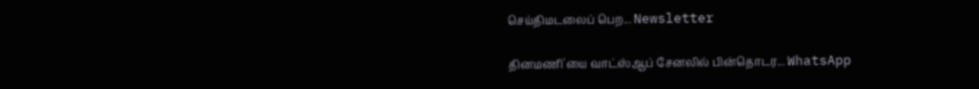செய்திமடலைப் பெற... Newsletter

தினமணி'யை வாட்ஸ்ஆப் சேனலில் பின்தொடர... WhatsApp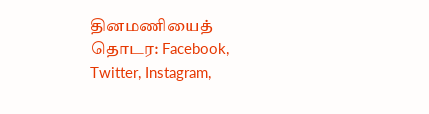தினமணியைத் தொடர: Facebook, Twitter, Instagram,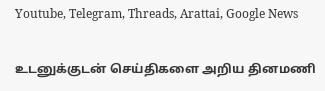Youtube, Telegram, Threads, Arattai, Google News

உடனுக்குடன் செய்திகளை அறிய தினமணி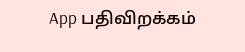App பதிவிறக்கம்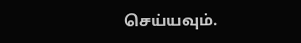செய்யவும்.